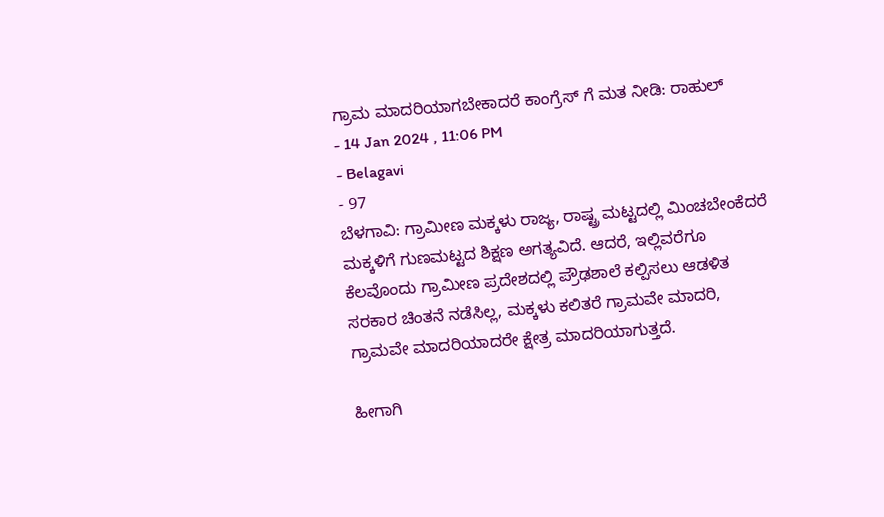ಗ್ರಾಮ ಮಾದರಿಯಾಗಬೇಕಾದರೆ ಕಾಂಗ್ರೆಸ್ ಗೆ ಮತ ನೀಡಿ: ರಾಹುಲ್
- 14 Jan 2024 , 11:06 PM
- Belagavi
- 97
ಬೆಳಗಾವಿ: ಗ್ರಾಮೀಣ ಮಕ್ಕಳು ರಾಜ್ಯ, ರಾಷ್ಟ್ರ ಮಟ್ಟದಲ್ಲಿ ಮಿಂಚಬೇಂಕೆದರೆ ಮಕ್ಕಳಿಗೆ ಗುಣಮಟ್ಟದ ಶಿಕ್ಷಣ ಅಗತ್ಯವಿದೆ. ಆದರೆ, ಇಲ್ಲಿವರೆಗೂ ಕೆಲವೊಂದು ಗ್ರಾಮೀಣ ಪ್ರದೇಶದಲ್ಲಿ ಪ್ರೌಢಶಾಲೆ ಕಲ್ಪಿಸಲು ಆಡಳಿತ ಸರಕಾರ ಚಿಂತನೆ ನಡೆಸಿಲ್ಲ, ಮಕ್ಕಳು ಕಲಿತರೆ ಗ್ರಾಮವೇ ಮಾದರಿ, ಗ್ರಾಮವೇ ಮಾದರಿಯಾದರೇ ಕ್ಷೇತ್ರ ಮಾದರಿಯಾಗುತ್ತದೆ.

ಹೀಗಾಗಿ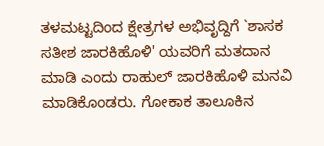ತಳಮಟ್ಟದಿಂದ ಕ್ಷೇತ್ರಗಳ ಅಭಿವೃದ್ದಿಗೆ `ಶಾಸಕ ಸತೀಶ ಜಾರಕಿಹೊಳಿ' ಯವರಿಗೆ ಮತದಾನ ಮಾಡಿ ಎಂದು ರಾಹುಲ್ ಜಾರಕಿಹೊಳಿ ಮನವಿ ಮಾಡಿಕೊಂಡರು. ಗೋಕಾಕ ತಾಲೂಕಿನ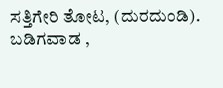ಸತ್ತಿಗೇರಿ ತೋಟ, (ದುರದುಂಡಿ). ಬಡಿಗವಾಡ ,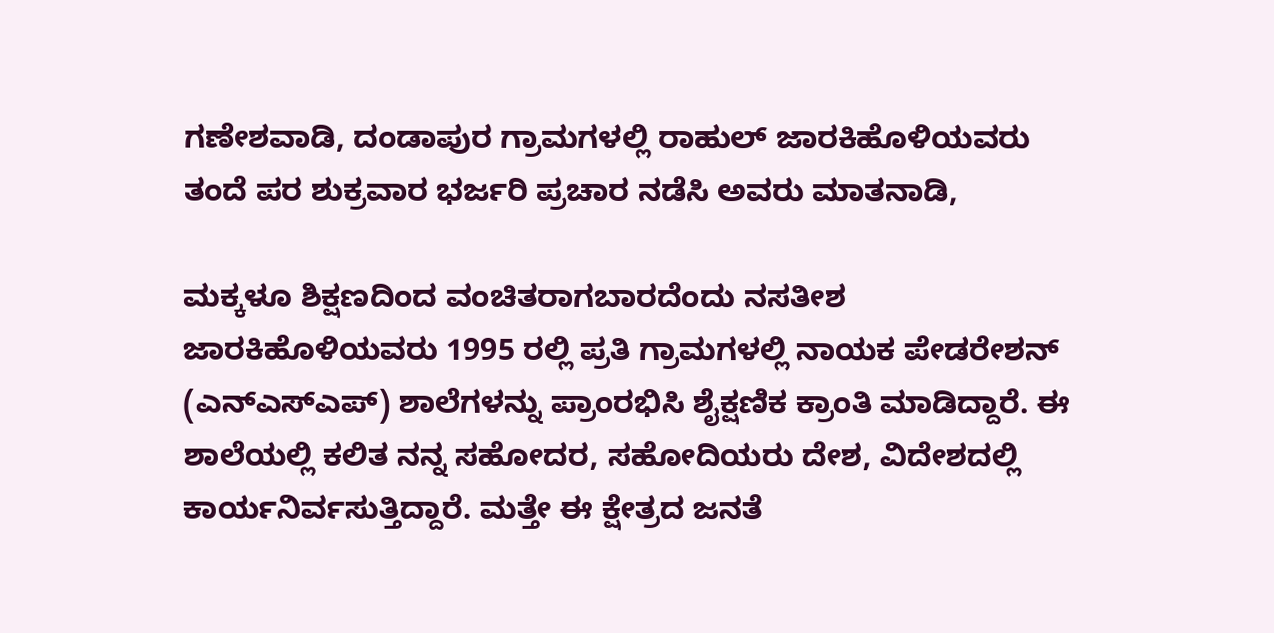ಗಣೇಶವಾಡಿ, ದಂಡಾಪುರ ಗ್ರಾಮಗಳಲ್ಲಿ ರಾಹುಲ್ ಜಾರಕಿಹೊಳಿಯವರು ತಂದೆ ಪರ ಶುಕ್ರವಾರ ಭರ್ಜರಿ ಪ್ರಚಾರ ನಡೆಸಿ ಅವರು ಮಾತನಾಡಿ,

ಮಕ್ಕಳೂ ಶಿಕ್ಷಣದಿಂದ ವಂಚಿತರಾಗಬಾರದೆಂದು ನಸತೀಶ ಜಾರಕಿಹೊಳಿಯವರು 1995 ರಲ್ಲಿ ಪ್ರತಿ ಗ್ರಾಮಗಳಲ್ಲಿ ನಾಯಕ ಪೇಡರೇಶನ್ (ಎನ್ಎಸ್ಎಪ್) ಶಾಲೆಗಳನ್ನು ಪ್ರಾಂರಭಿಸಿ ಶೈಕ್ಷಣಿಕ ಕ್ರಾಂತಿ ಮಾಡಿದ್ದಾರೆ. ಈ ಶಾಲೆಯಲ್ಲಿ ಕಲಿತ ನನ್ನ ಸಹೋದರ, ಸಹೋದಿಯರು ದೇಶ, ವಿದೇಶದಲ್ಲಿ ಕಾರ್ಯನಿರ್ವಸುತ್ತಿದ್ದಾರೆ. ಮತ್ತೇ ಈ ಕ್ಷೇತ್ರದ ಜನತೆ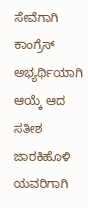ಸೇವೆಗಾಗಿ ಕಾಂಗ್ರೆಸ್ ಅಭ್ಯರ್ಥಿಯಾಗಿ ಆಯ್ಕೆ ಆದ ಸತೀಶ ಜಾರಕಿಹೊಳಿ ಯವರಿಗಾಗಿ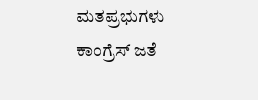ಮತಪ್ರಭುಗಳು ಕಾಂಗ್ರೆಸ್ ಜತೆ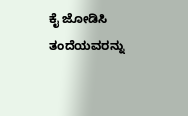ಕೈ ಜೋಡಿಸಿ ತಂದೆಯವರನ್ನು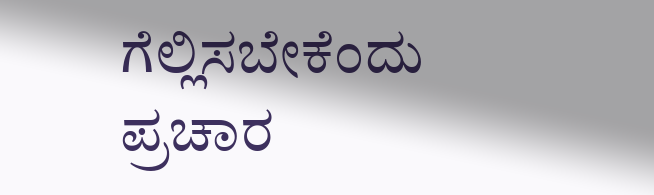ಗೆಲ್ಲಿಸಬೇಕೆಂದು ಪ್ರಚಾರ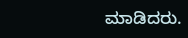ಮಾಡಿದರು.